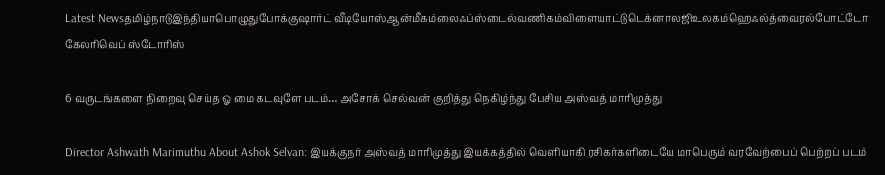Latest Newsதமிழ்நாடுஇந்தியாபொழுதுபோக்குஷார்ட் வீடியோஸ்ஆன்மீகம்லைஃப்ஸ்டைல்வணிகம்விளையாட்டுடெக்னாலஜிஉலகம்ஹெஃல்த்வைரல்போட்டோ கேலரிவெப் ஸ்டோரிஸ்

6 வருடங்களை நிறைவு செய்த ஓ மை கடவுளே படம்… அசோக் செல்வன் குறித்து நெகிழ்ந்து பேசிய அஸ்வத் மாரிமுத்து

Director Ashwath Marimuthu About Ashok Selvan: இயக்குநர் அஸ்வத் மாரிமுத்து இயக்கத்தில் வெளியாகி ரசிகர்களிடையே மாபெரும் வரவேற்பைப் பெற்றப் படம்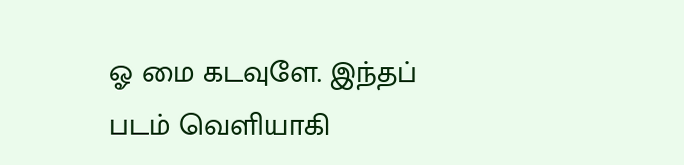ஓ மை கடவுளே. இந்தப் படம் வெளியாகி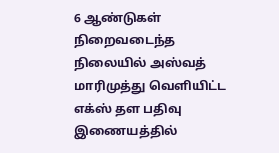6 ஆண்டுகள் நிறைவடைந்த நிலையில் அஸ்வத் மாரிமுத்து வெளியிட்ட எக்ஸ் தள பதிவு இணையத்தில்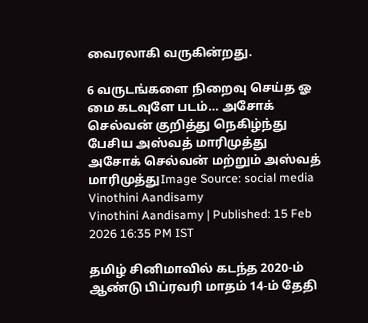வைரலாகி வருகின்றது.

6 வருடங்களை நிறைவு செய்த ஓ மை கடவுளே படம்… அசோக் செல்வன் குறித்து நெகிழ்ந்து பேசிய அஸ்வத் மாரிமுத்து
அசோக் செல்வன் மற்றும் அஸ்வத் மாரிமுத்துImage Source: social media
Vinothini Aandisamy
Vinothini Aandisamy | Published: 15 Feb 2026 16:35 PM IST

தமிழ் சினிமாவில் கடந்த 2020-ம் ஆண்டு பிப்ரவரி மாதம் 14-ம் தேதி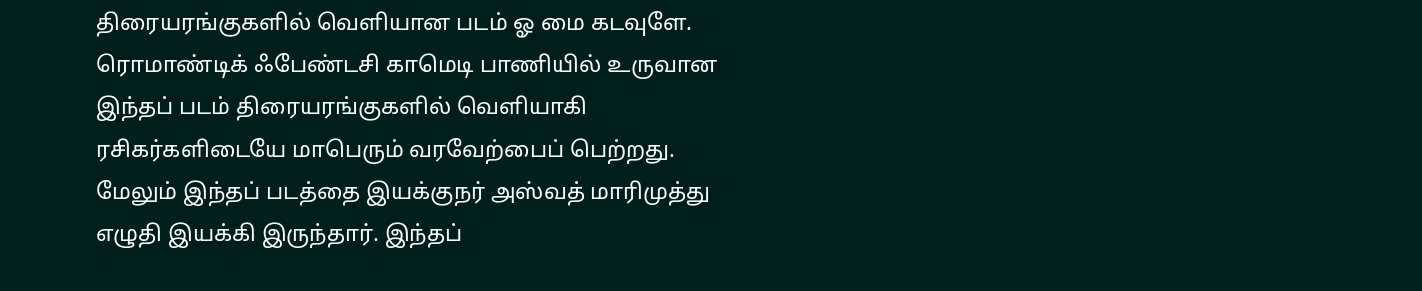திரையரங்குகளில் வெளியான படம் ஓ மை கடவுளே. ரொமாண்டிக் ஃபேண்டசி காமெடி பாணியில் உருவான இந்தப் படம் திரையரங்குகளில் வெளியாகி ரசிகர்களிடையே மாபெரும் வரவேற்பைப் பெற்றது. மேலும் இந்தப் படத்தை இயக்குநர் அஸ்வத் மாரிமுத்து எழுதி இயக்கி இருந்தார். இந்தப்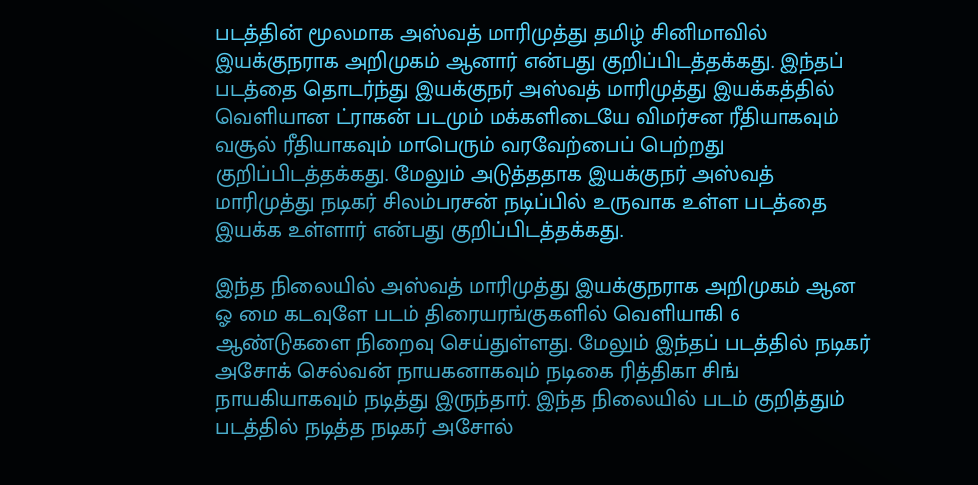படத்தின் மூலமாக அஸ்வத் மாரிமுத்து தமிழ் சினிமாவில் இயக்குநராக அறிமுகம் ஆனார் என்பது குறிப்பிடத்தக்கது. இந்தப் படத்தை தொடர்ந்து இயக்குநர் அஸ்வத் மாரிமுத்து இயக்கத்தில் வெளியான ட்ராகன் படமும் மக்களிடையே விமர்சன ரீதியாகவும் வசூல் ரீதியாகவும் மாபெரும் வரவேற்பைப் பெற்றது குறிப்பிடத்தக்கது. மேலும் அடுத்ததாக இயக்குநர் அஸ்வத் மாரிமுத்து நடிகர் சிலம்பரசன் நடிப்பில் உருவாக உள்ள படத்தை இயக்க உள்ளார் என்பது குறிப்பிடத்தக்கது.

இந்த நிலையில் அஸ்வத் மாரிமுத்து இயக்குநராக அறிமுகம் ஆன ஓ மை கடவுளே படம் திரையரங்குகளில் வெளியாகி 6 ஆண்டுகளை நிறைவு செய்துள்ளது. மேலும் இந்தப் படத்தில் நடிகர் அசோக் செல்வன் நாயகனாகவும் நடிகை ரித்திகா சிங் நாயகியாகவும் நடித்து இருந்தார். இந்த நிலையில் படம் குறித்தும் படத்தில் நடித்த நடிகர் அசோல்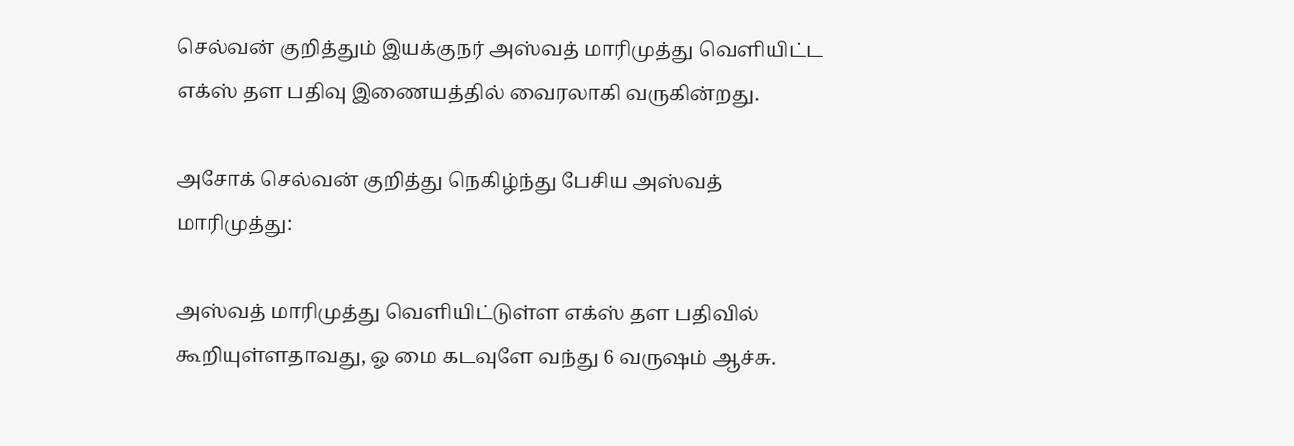செல்வன் குறித்தும் இயக்குநர் அஸ்வத் மாரிமுத்து வெளியிட்ட எக்ஸ் தள பதிவு இணையத்தில் வைரலாகி வருகின்றது.

அசோக் செல்வன் குறித்து நெகிழ்ந்து பேசிய அஸ்வத் மாரிமுத்து:

அஸ்வத் மாரிமுத்து வெளியிட்டுள்ள எக்ஸ் தள பதிவில் கூறியுள்ளதாவது, ஓ மை கடவுளே வந்து 6 வருஷம் ஆச்சு.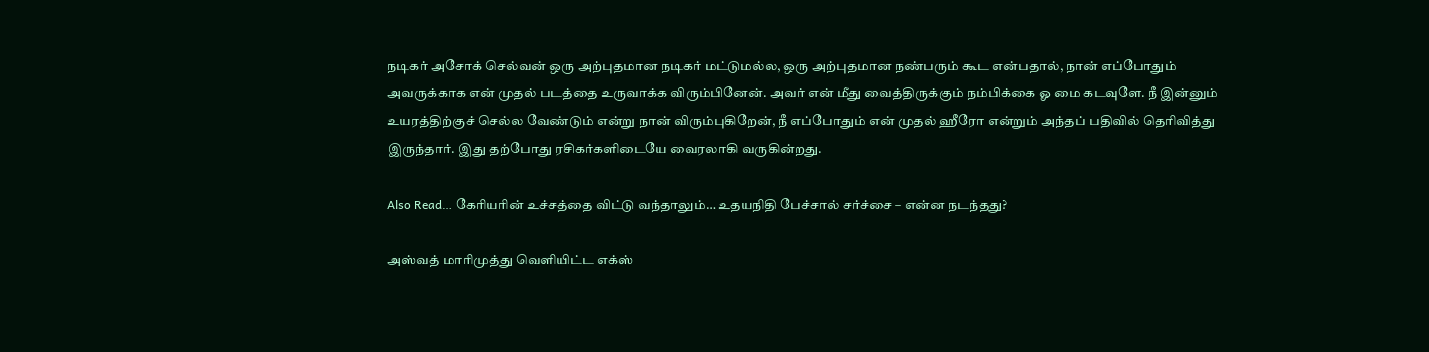நடிகர் அசோக் செல்வன் ஒரு அற்புதமான நடிகர் மட்டுமல்ல, ஒரு அற்புதமான நண்பரும் கூட என்பதால், நான் எப்போதும் அவருக்காக என் முதல் படத்தை உருவாக்க விரும்பினேன். அவர் என் மீது வைத்திருக்கும் நம்பிக்கை ஓ மை கடவுளே. நீ இன்னும் உயரத்திற்குச் செல்ல வேண்டும் என்று நான் விரும்புகிறேன், நீ எப்போதும் என் முதல் ஹீரோ என்றும் அந்தப் பதிவில் தெரிவித்து இருந்தார். இது தற்போது ரசிகர்களிடையே வைரலாகி வருகின்றது.

Also Read… கேரியரின் உச்சத்தை விட்டு வந்தாலும்… உதயநிதி பேச்சால் சர்ச்சை – என்ன நடந்தது?

அஸ்வத் மாரிமுத்து வெளியிட்ட எக்ஸ்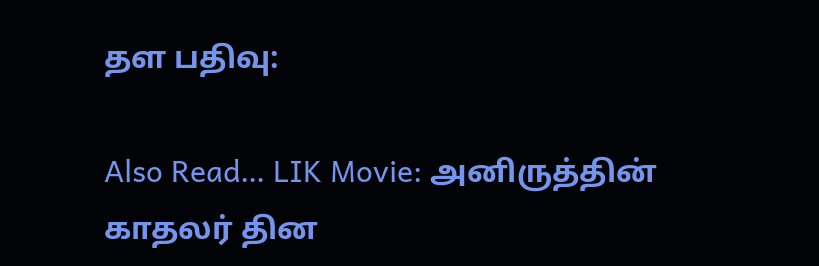தள பதிவு:

Also Read… LIK Movie: அனிருத்தின் காதலர் தின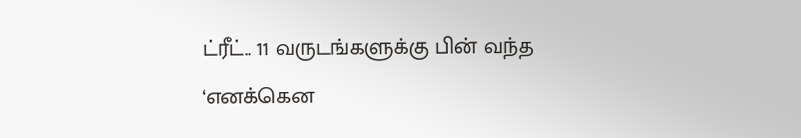ட்ரீட்.. 11 வருடங்களுக்கு பின் வந்த ‘எனக்கென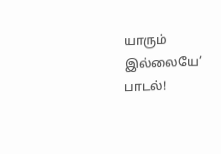யாரும் இல்லையே’ பாடல்!